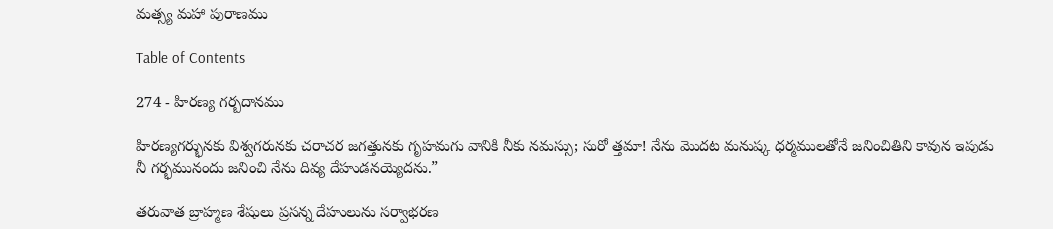మత్స్య మహా పురాణము

Table of Contents

274 - హిరణ్య గర్బదానము

హిరణ్యగర్భునకు విశ్వగరునకు చరాచర జగత్తునకు గృహమగు వానికి నీకు నమస్సు; సురో త్తమా! నేను మొదట మనుష్క ధర్మములతోనే జనించితిని కావున ఇపుడు నీ గర్భమునందు జనించి నేను దివ్య దేహుడనయ్యెదను.”

తరువాత బ్రాహ్మణ శేషులు ప్రసన్న దేహులును సర్వాభరణ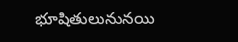భూషితులునునయి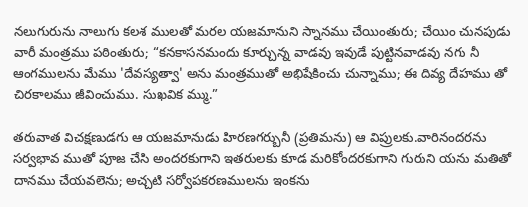నలుగురును నాలుగు కలశ ములతో మరల యజమానుని స్నానము చేయింతురు; చేయిం చునపుడు వారీ మంత్రము పఠింతురు; “కనకాసనమందు కూర్చున్న వాడవు ఇవుడే పుట్టినవాడవు నగు నీ ఆంగములను మేము 'దేవస్యత్వా' అను మంత్రముతో అభిషేకించు చున్నాము; ఈ దివ్య దేహము తో చిరకాలము జీవించుము. సుఖవిక మ్ము.”

తరువాత విచక్షణుడగు ఆ యజమానుడు హిరణగర్బునీ (ప్రతిమను) ఆ విప్రులకు.వారినందరను సర్వభావ ముతో పూజ చేసి అందరకుగాని ఇతరులకు కూడ మరికోందరకుగాని గురుని యను మతితో దానము చేయవలెను; అచ్చటి సర్వోపకరణములను ఇంకను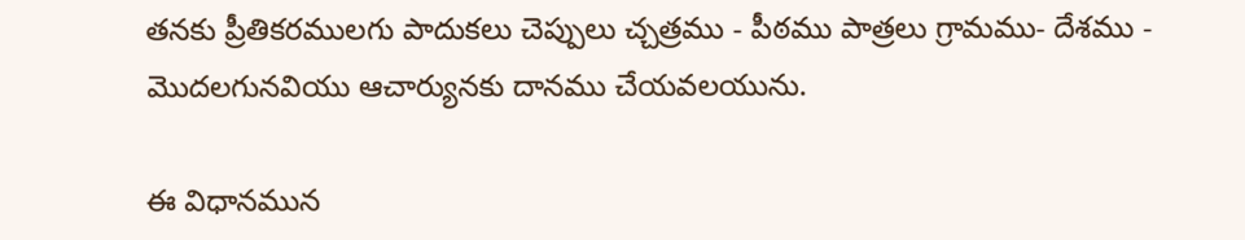తనకు ప్రీతికరములగు పాదుకలు చెప్పులు చ్చత్రము - పీఠము పాత్రలు గ్రామము- దేశము - మొదలగునవియు ఆచార్యునకు దానము చేయవలయును.

ఈ విధానమున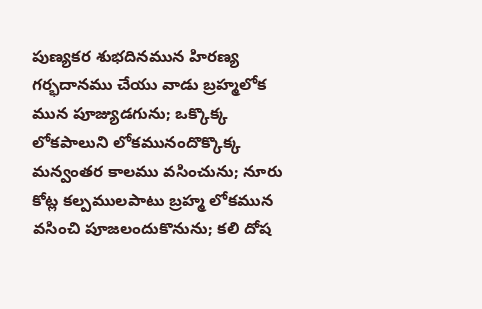పుణ్యకర శుభదినమున హిరణ్య గర్భదానము చేయు వాడు బ్రహ్మలోక మున పూజ్యుడగును; ఒక్కొక్క లోకపాలుని లోకమునందొక్కొక్క మన్వంతర కాలము వసించును; నూరు కోట్ల కల్పములపాటు బ్రహ్మ లోకమున వసించి పూజలందుకొనును; కలి దోష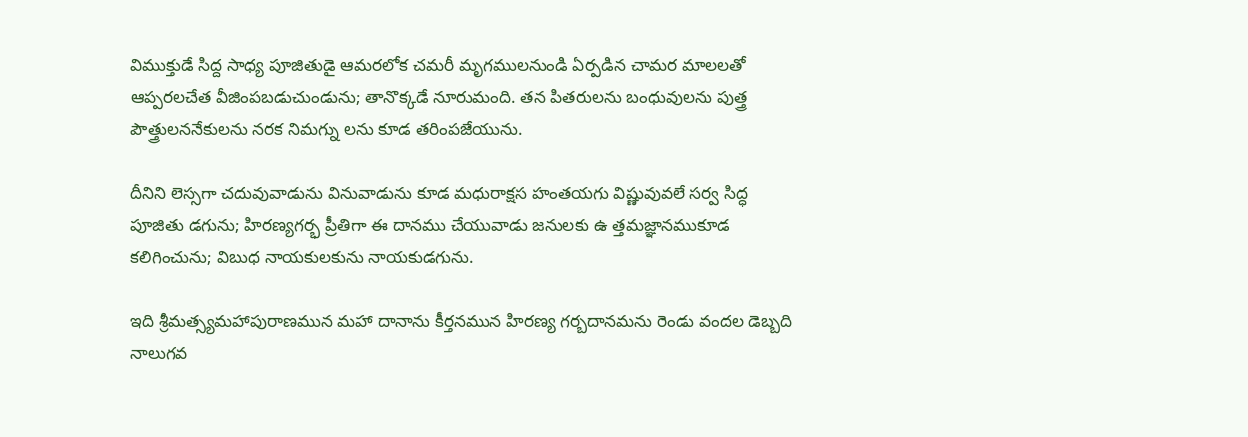విముక్తుడే సిద్ద సాధ్య పూజితుడై ఆమరలోక చమరీ మృగములనుండి ఏర్పడిన చామర మాలలతో ఆప్పరలచేత వీజింపబడుచుండును; తానొక్కడే నూరుమంది. తన పితరులను బంధువులను పుత్త్ర పౌత్త్రులననేకులను నరక నిమగ్ను లను కూడ తరింపజేయును.

దీనిని లెస్సగా చదువువాడును వినువాడును కూడ మధురాక్షస హంతయగు విష్ణువువలే సర్వ సిద్ధ పూజితు డగును; హిరణ్యగర్భ ప్రీతిగా ఈ దానము చేయువాడు జనులకు ఉ త్తమజ్ఞానముకూడ కలిగించును; విబుధ నాయకులకును నాయకుడగును.

ఇది శ్రీమత్స్యమహాపురాణమున మహా దానాను కీర్తనమున హిరణ్య గర్బదానమను రెండు వందల డెబ్బది నాలుగవ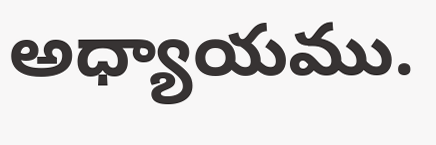అధ్యాయము.